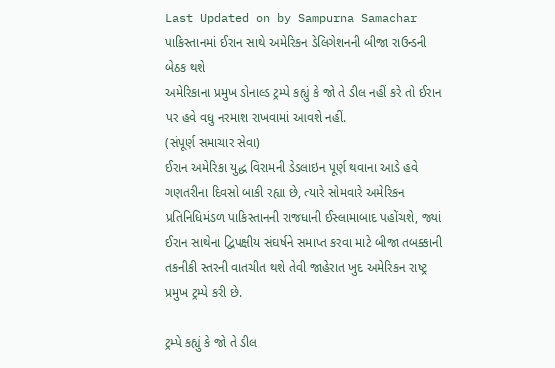Last Updated on by Sampurna Samachar
પાકિસ્તાનમાં ઈરાન સાથે અમેરિકન ડેલિગેશનની બીજા રાઉન્ડની બેઠક થશે
અમેરિકાના પ્રમુખ ડોનાલ્ડ ટ્રમ્પે કહ્યું કે જો તે ડીલ નહીં કરે તો ઈરાન પર હવે વધુ નરમાશ રાખવામાં આવશે નહીં.
(સંપૂર્ણ સમાચાર સેવા)
ઈરાન અમેરિકા યુદ્ધ વિરામની ડેડલાઇન પૂર્ણ થવાના આડે હવે ગણતરીના દિવસો બાકી રહ્યા છે, ત્યારે સોમવારે અમેરિકન પ્રતિનિધિમંડળ પાકિસ્તાનની રાજધાની ઈસ્લામાબાદ પહોંચશે, જ્યાં ઈરાન સાથેના દ્વિપક્ષીય સંઘર્ષને સમાપ્ત કરવા માટે બીજા તબક્કાની તકનીકી સ્તરની વાતચીત થશે તેવી જાહેરાત ખુદ અમેરિકન રાષ્ટ્ર પ્રમુખ ટ્રમ્પે કરી છે.

ટ્રમ્પે કહ્યું કે જો તે ડીલ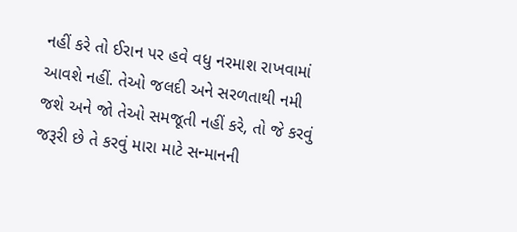નહીં કરે તો ઈરાન પર હવે વધુ નરમાશ રાખવામાં આવશે નહીં. તેઓ જલદી અને સરળતાથી નમી જશે અને જો તેઓ સમજૂતી નહીં કરે, તો જે કરવું જરૂરી છે તે કરવું મારા માટે સન્માનની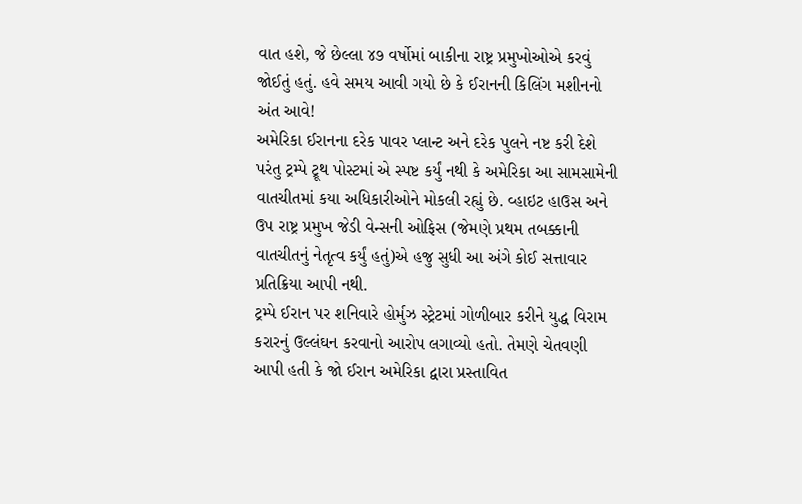વાત હશે, જે છેલ્લા ૪૭ વર્ષોમાં બાકીના રાષ્ટ્ર પ્રમુખોઓએ કરવું જોઈતું હતું. હવે સમય આવી ગયો છે કે ઈરાનની કિલિંગ મશીનનો અંત આવે!
અમેરિકા ઈરાનના દરેક પાવર પ્લાન્ટ અને દરેક પુલને નષ્ટ કરી દેશે
પરંતુ ટ્રમ્પે ટ્રૂથ પોસ્ટમાં એ સ્પષ્ટ કર્યું નથી કે અમેરિકા આ સામસામેની વાતચીતમાં કયા અધિકારીઓને મોકલી રહ્યું છે. વ્હાઇટ હાઉસ અને ઉપ રાષ્ટ્ર પ્રમુખ જેડી વેન્સની ઓફિસ (જેમણે પ્રથમ તબક્કાની વાતચીતનું નેતૃત્વ કર્યું હતું)એ હજુ સુધી આ અંગે કોઈ સત્તાવાર પ્રતિક્રિયા આપી નથી.
ટ્રમ્પે ઈરાન પર શનિવારે હોર્મુઝ સ્ટ્રેટમાં ગોળીબાર કરીને યુદ્ધ વિરામ કરારનું ઉલ્લંઘન કરવાનો આરોપ લગાવ્યો હતો. તેમણે ચેતવણી આપી હતી કે જો ઈરાન અમેરિકા દ્વારા પ્રસ્તાવિત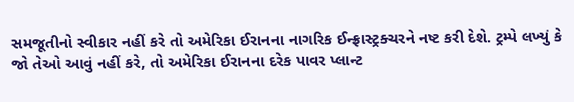સમજૂતીનો સ્વીકાર નહીં કરે તો અમેરિકા ઈરાનના નાગરિક ઈન્ફ્રાસ્ટ્રક્ચરને નષ્ટ કરી દેશે. ટ્રમ્પે લખ્યું કે જો તેઓ આવું નહીં કરે, તો અમેરિકા ઈરાનના દરેક પાવર પ્લાન્ટ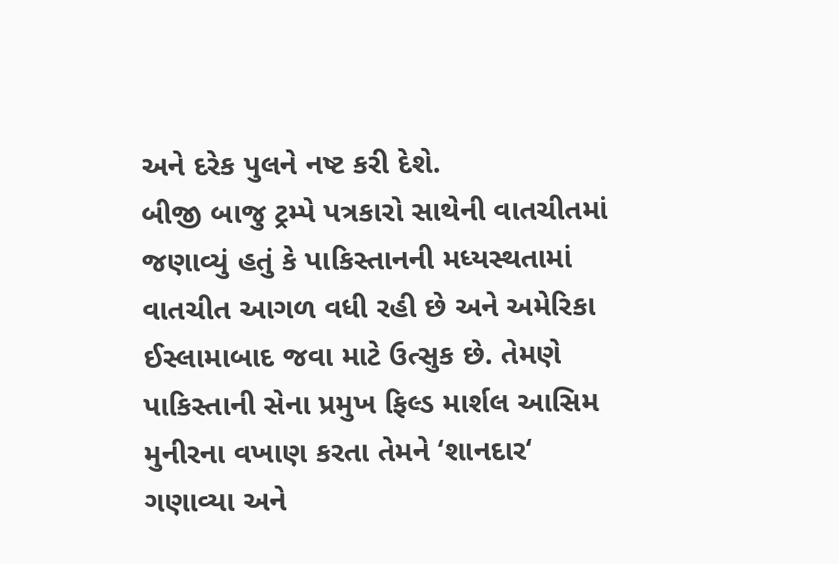અને દરેક પુલને નષ્ટ કરી દેશે.
બીજી બાજુ ટ્રમ્પે પત્રકારો સાથેની વાતચીતમાં જણાવ્યું હતું કે પાકિસ્તાનની મધ્યસ્થતામાં વાતચીત આગળ વધી રહી છે અને અમેરિકા ઈસ્લામાબાદ જવા માટે ઉત્સુક છે. તેમણે પાકિસ્તાની સેના પ્રમુખ ફિલ્ડ માર્શલ આસિમ મુનીરના વખાણ કરતા તેમને ‘શાનદાર‘ ગણાવ્યા અને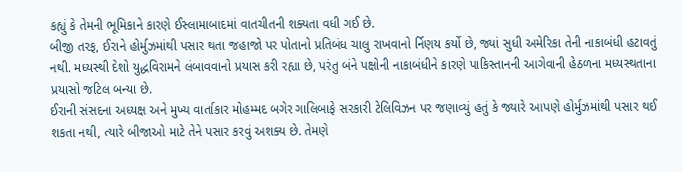કહ્યું કે તેમની ભૂમિકાને કારણે ઈસ્લામાબાદમાં વાતચીતની શક્યતા વધી ગઈ છે.
બીજી તરફ, ઈરાને હોર્મુઝમાંથી પસાર થતા જહાજો પર પોતાનો પ્રતિબંધ ચાલુ રાખવાનો ર્નિણય કર્યો છે, જ્યાં સુધી અમેરિકા તેની નાકાબંધી હટાવતું નથી. મધ્યસ્થી દેશો યુદ્ધવિરામને લંબાવવાનો પ્રયાસ કરી રહ્યા છે, પરંતુ બંને પક્ષોની નાકાબંધીને કારણે પાકિસ્તાનની આગેવાની હેઠળના મધ્યસ્થતાના પ્રયાસો જટિલ બન્યા છે.
ઈરાની સંસદના અધ્યક્ષ અને મુખ્ય વાર્તાકાર મોહમ્મદ બગેર ગાલિબાફે સરકારી ટેલિવિઝન પર જણાવ્યું હતું કે જ્યારે આપણે હોર્મુઝમાંથી પસાર થઈ શકતા નથી, ત્યારે બીજાઓ માટે તેને પસાર કરવું અશક્ય છે. તેમણે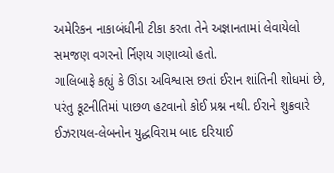અમેરિકન નાકાબંધીની ટીકા કરતા તેને અજ્ઞાનતામાં લેવાયેલો સમજણ વગરનો ર્નિણય ગણાવ્યો હતો.
ગાલિબાફે કહ્યું કે ઊંડા અવિશ્વાસ છતાં ઈરાન શાંતિની શોધમાં છે, પરંતુ કૂટનીતિમાં પાછળ હટવાનો કોઈ પ્રશ્ન નથી. ઈરાને શુક્રવારે ઈઝરાયલ-લેબનોન યુદ્ધવિરામ બાદ દરિયાઈ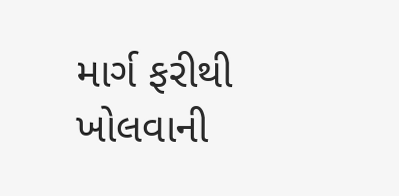માર્ગ ફરીથી ખોલવાની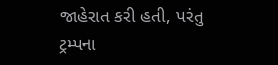જાહેરાત કરી હતી, પરંતુ ટ્રમ્પના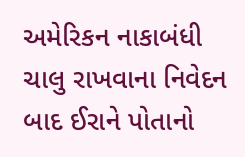અમેરિકન નાકાબંધી ચાલુ રાખવાના નિવેદન બાદ ઈરાને પોતાનો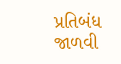પ્રતિબંધ જાળવી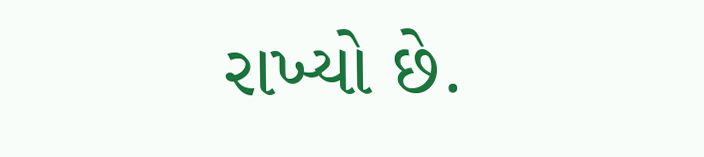રાખ્યો છે.